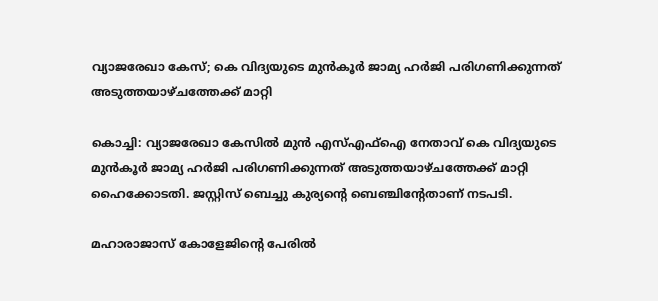വ്യാജരേഖാ കേസ്; കെ വിദ്യയുടെ മുൻകൂർ ജാമ്യ ഹർജി പരിഗണിക്കുന്നത് അടുത്തയാഴ്ചത്തേക്ക് മാറ്റി

കൊച്ചി: വ്യാജരേഖാ കേസിൽ മുൻ എസ്എഫ്‌ഐ നേതാവ് കെ വിദ്യയുടെ മുൻകൂർ ജാമ്യ ഹർജി പരിഗണിക്കുന്നത് അടുത്തയാഴ്ചത്തേക്ക് മാറ്റി ഹൈക്കോടതി. ജസ്റ്റിസ് ബെച്ചു കുര്യന്റെ ബെഞ്ചിന്റേതാണ് നടപടി.

മഹാരാജാസ് കോളേജിന്റെ പേരിൽ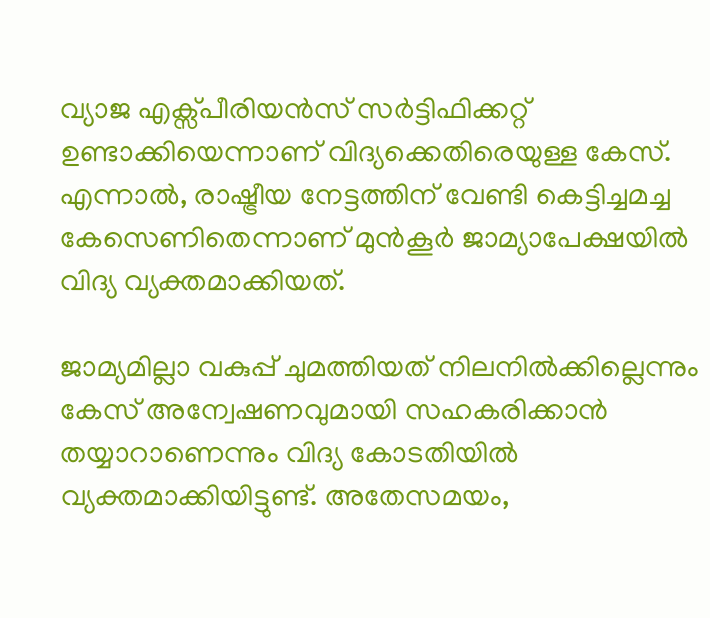വ്യാജ എക്സ്പീരിയൻസ് സർട്ടിഫിക്കറ്റ് ഉണ്ടാക്കിയെന്നാണ് വിദ്യക്കെതിരെയുള്ള കേസ്. എന്നാൽ, രാഷ്ട്രീയ നേട്ടത്തിന് വേണ്ടി കെട്ടിച്ചമച്ച കേസെണിതെന്നാണ് മുൻകൂർ ജാമ്യാപേക്ഷയിൽ വിദ്യ വ്യക്തമാക്കിയത്.

ജാമ്യമില്ലാ വകുപ്പ് ചുമത്തിയത് നിലനിൽക്കില്ലെന്നും കേസ് അന്വേഷണവുമായി സഹകരിക്കാൻ തയ്യാറാണെന്നും വിദ്യ കോടതിയിൽ വ്യക്തമാക്കിയിട്ടുണ്ട്. അതേസമയം,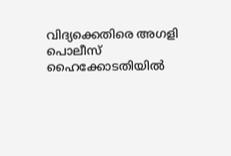വിദ്യക്കെതിരെ അഗളി പൊലീസ് ഹൈക്കോടതിയിൽ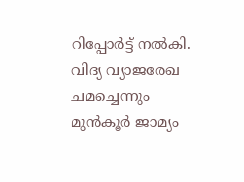റിപ്പോർട്ട് നൽകി. വിദ്യ വ്യാജരേഖ ചമച്ചെന്നും മുൻകൂർ ജാമ്യം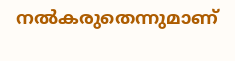നൽകരുതെന്നുമാണ്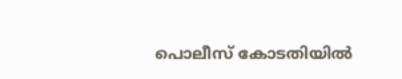പൊലീസ് കോടതിയിൽ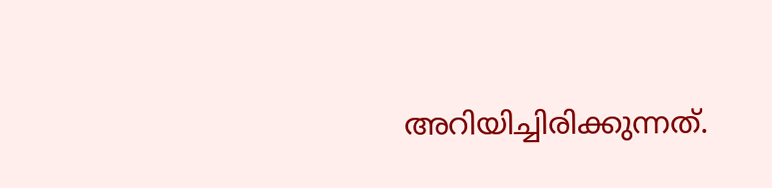അറിയിച്ചിരിക്കുന്നത്.